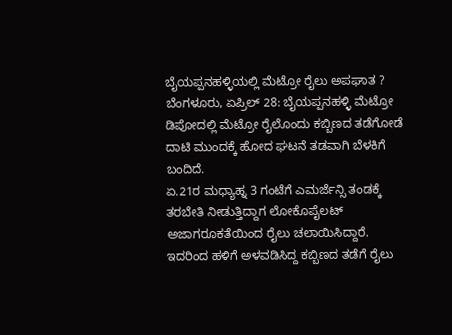ಬೈಯಪ್ಪನಹಳ್ಳಿಯಲ್ಲಿ ಮೆಟ್ರೋ ರೈಲು ಅಪಘಾತ ?
ಬೆಂಗಳೂರು, ಏಪ್ರಿಲ್ 28: ಬೈಯಪ್ಪನಹಳ್ಳಿ ಮೆಟ್ರೋ ಡಿಪೋದಲ್ಲಿ ಮೆಟ್ರೋ ರೈಲೊಂದು ಕಬ್ಬಿಣದ ತಡೆಗೋಡೆ ದಾಟಿ ಮುಂದಕ್ಕೆ ಹೋದ ಘಟನೆ ತಡವಾಗಿ ಬೆಳಕಿಗೆ ಬಂದಿದೆ.
ಏ.21ರ ಮಧ್ಯಾಹ್ನ 3 ಗಂಟೆಗೆ ಎಮರ್ಜೆನ್ಸಿ ತಂಡಕ್ಕೆ ತರಬೇತಿ ನೀಡುತ್ತಿದ್ದಾಗ ಲೋಕೊಪೈಲಟ್ ಅಜಾಗರೂಕತೆಯಿಂದ ರೈಲು ಚಲಾಯಿಸಿದ್ದಾರೆ. ಇದರಿಂದ ಹಳಿಗೆ ಅಳವಡಿಸಿದ್ದ ಕಬ್ಬಿಣದ ತಡೆಗೆ ರೈಲು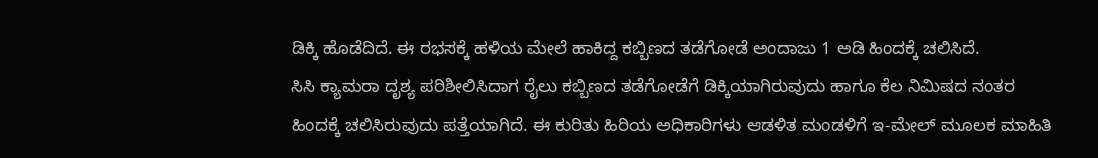ಡಿಕ್ಕಿ ಹೊಡೆದಿದೆ. ಈ ರಭಸಕ್ಕೆ ಹಳಿಯ ಮೇಲೆ ಹಾಕಿದ್ದ ಕಬ್ಬಿಣದ ತಡೆಗೋಡೆ ಅಂದಾಜು 1 ಅಡಿ ಹಿಂದಕ್ಕೆ ಚಲಿಸಿದೆ.
ಸಿಸಿ ಕ್ಯಾಮರಾ ದೃಶ್ಯ ಪರಿಶೀಲಿಸಿದಾಗ ರೈಲು ಕಬ್ಬಿಣದ ತಡೆಗೋಡೆಗೆ ಡಿಕ್ಕಿಯಾಗಿರುವುದು ಹಾಗೂ ಕೆಲ ನಿಮಿಷದ ನಂತರ ಹಿಂದಕ್ಕೆ ಚಲಿಸಿರುವುದು ಪತ್ತೆಯಾಗಿದೆ. ಈ ಕುರಿತು ಹಿರಿಯ ಅಧಿಕಾರಿಗಳು ಆಡಳಿತ ಮಂಡಳಿಗೆ ಇ-ಮೇಲ್ ಮೂಲಕ ಮಾಹಿತಿ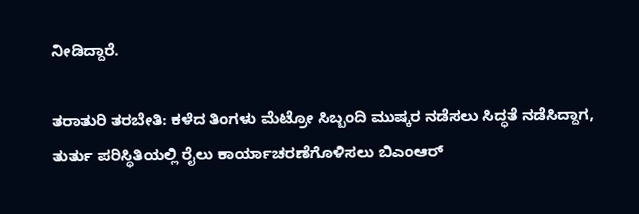ನೀಡಿದ್ದಾರೆ.

ತರಾತುರಿ ತರಬೇತಿ: ಕಳೆದ ತಿಂಗಳು ಮೆಟ್ರೋ ಸಿಬ್ಬಂದಿ ಮುಷ್ಕರ ನಡೆಸಲು ಸಿದ್ಧತೆ ನಡೆಸಿದ್ದಾಗ, ತುರ್ತು ಪರಿಸ್ಥಿತಿಯಲ್ಲಿ ರೈಲು ಕಾರ್ಯಾಚರಣೆಗೊಳಿಸಲು ಬಿಎಂಆರ್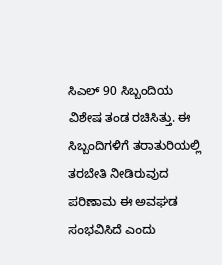ಸಿಎಲ್ 90 ಸಿಬ್ಬಂದಿಯ ವಿಶೇಷ ತಂಡ ರಚಿಸಿತ್ತು. ಈ ಸಿಬ್ಬಂದಿಗಳಿಗೆ ತರಾತುರಿಯಲ್ಲಿ ತರಬೇತಿ ನೀಡಿರುವುದ ಪರಿಣಾಮ ಈ ಅವಘಡ ಸಂಭವಿಸಿದೆ ಎಂದು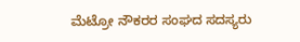ಮೆಟ್ರೋ ನೌಕರರ ಸಂಘದ ಸದಸ್ಯರು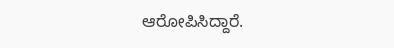ಆರೋಪಿಸಿದ್ದಾರೆ.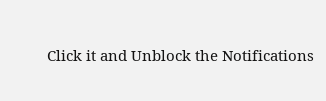Click it and Unblock the Notifications